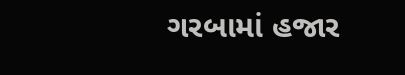ગરબામાં હજાર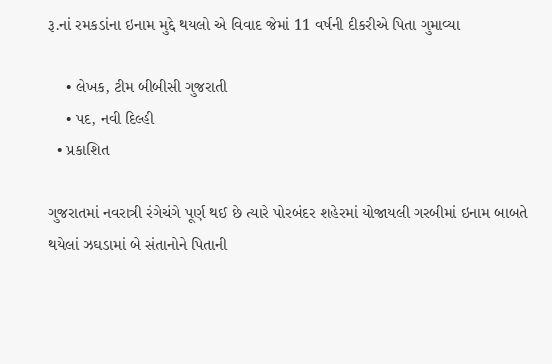રૂ.નાં રમકડાંના ઇનામ મુદ્દે થયલો એ વિવાદ જેમાં 11 વર્ષની દીકરીએ પિતા ગુમાવ્યા

    • લેખક, ટીમ બીબીસી ગુજરાતી
    • પદ, નવી દિલ્હી
  • પ્રકાશિત

ગુજરાતમાં નવરાત્રી રંગેચંગે પૂર્ણ થઈ છે ત્યારે પોરબંદર શહેરમાં યોજાયલી ગરબીમાં ઇનામ બાબતે થયેલાં ઝઘડામાં બે સંતાનોને પિતાની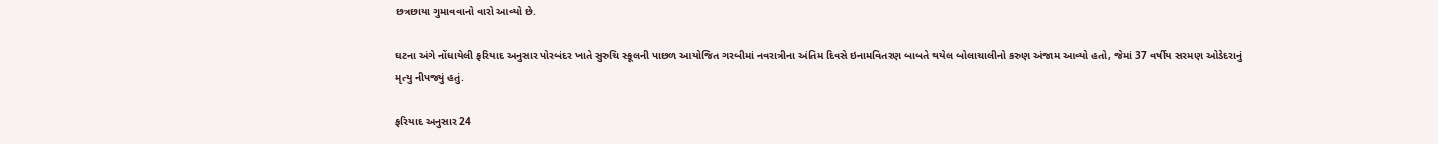છત્રછાયા ગુમાવવાનો વારો આવ્યો છે.

ઘટના અંગે નોંધાયેલી ફરિયાદ અનુસાર પોરબંદર ખાતે સુરુચિ સ્કૂલની પાછળ આયોજિત ગરબીમાં નવરાત્રીના અંતિમ દિવસે ઇનામવિતરણ બાબતે થયેલ બોલાચાલીનો કરુણ અંજામ આવ્યો હતો, જેમાં 37 વર્ષીય સરમણ ઓડેદરાનું મૃત્યુ નીપજ્યું હતું.

ફરિયાદ અનુસાર 24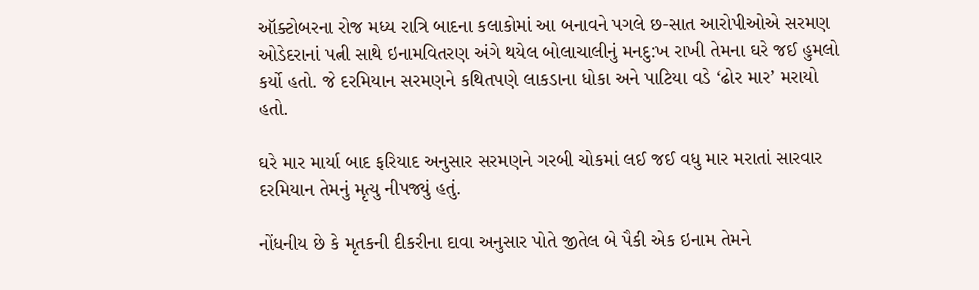ઑક્ટોબરના રોજ મધ્ય રાત્રિ બાદના કલાકોમાં આ બનાવને પગલે છ-સાત આરોપીઓએ સરમણ ઓડેદરાનાં પત્ની સાથે ઇનામવિતરણ અંગે થયેલ બોલાચાલીનું મનદુ:ખ રાખી તેમના ઘરે જઈ હુમલો કર્યો હતો. જે દરમિયાન સરમણને કથિતપણે લાકડાના ધોકા અને પાટિયા વડે ‘ઢોર માર’ મરાયો હતો.

ઘરે માર માર્યા બાદ ફરિયાદ અનુસાર સરમણને ગરબી ચોકમાં લઈ જઈ વધુ માર મરાતાં સારવાર દરમિયાન તેમનું મૃત્યુ નીપજ્યું હતું.

નોંધનીય છે કે મૃતકની દીકરીના દાવા અનુસાર પોતે જીતેલ બે પૈકી એક ઇનામ તેમને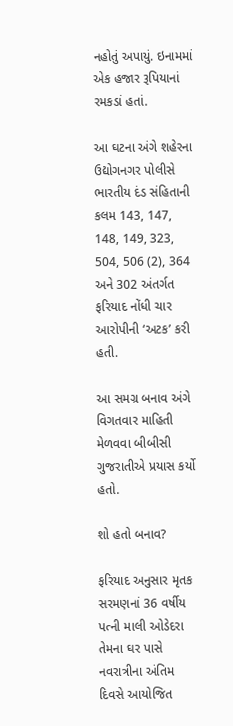નહોતું અપાયું. ઇનામમાં એક હજાર રૂપિયાનાં રમકડાં હતાં.

આ ઘટના અંગે શહેરના ઉદ્યોગનગર પોલીસે ભારતીય દંડ સંહિતાની કલમ 143, 147, 148, 149, 323, 504, 506 (2), 364 અને 302 અંતર્ગત ફરિયાદ નોંધી ચાર આરોપીની ‘અટક’ કરી હતી.

આ સમગ્ર બનાવ અંગે વિગતવાર માહિતી મેળવવા બીબીસી ગુજરાતીએ પ્રયાસ કર્યો હતો.

શો હતો બનાવ?

ફરિયાદ અનુસાર મૃતક સરમણનાં 36 વર્ષીય પત્ની માલી ઓડેદરા તેમના ઘર પાસે નવરાત્રીના અંતિમ દિવસે આયોજિત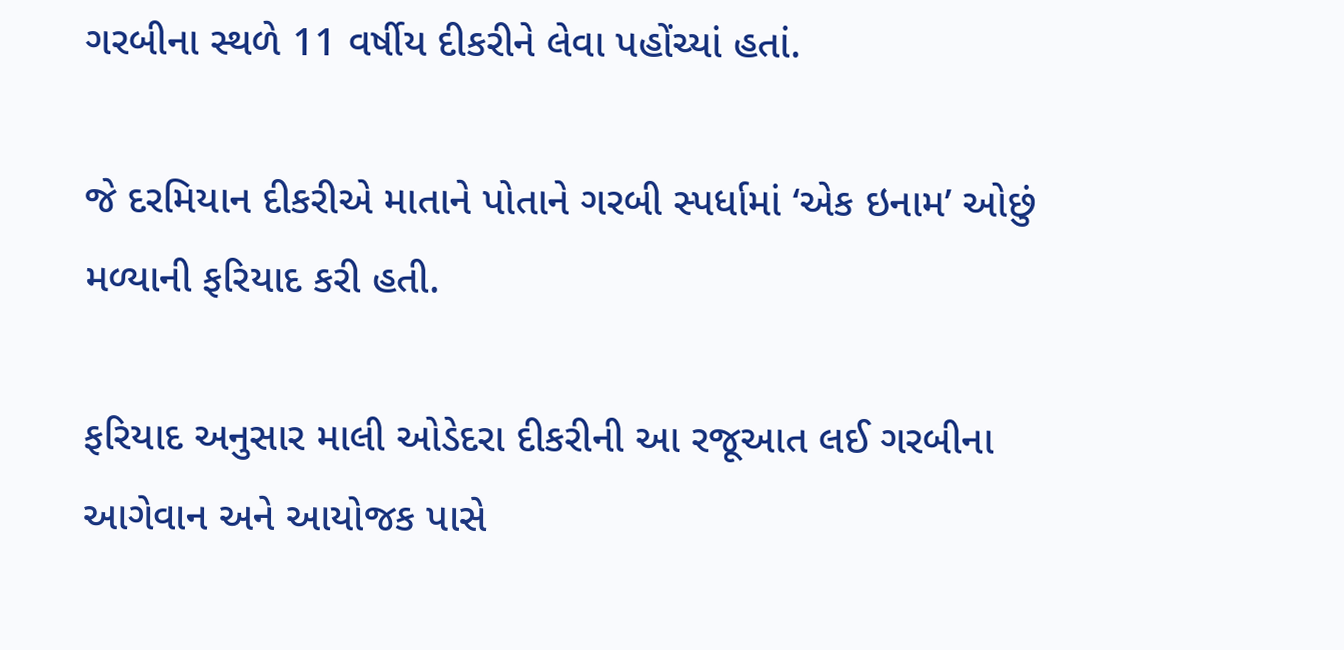ગરબીના સ્થળે 11 વર્ષીય દીકરીને લેવા પહોંચ્યાં હતાં.

જે દરમિયાન દીકરીએ માતાને પોતાને ગરબી સ્પર્ધામાં ‘એક ઇનામ’ ઓછું મળ્યાની ફરિયાદ કરી હતી.

ફરિયાદ અનુસાર માલી ઓડેદરા દીકરીની આ રજૂઆત લઈ ગરબીના આગેવાન અને આયોજક પાસે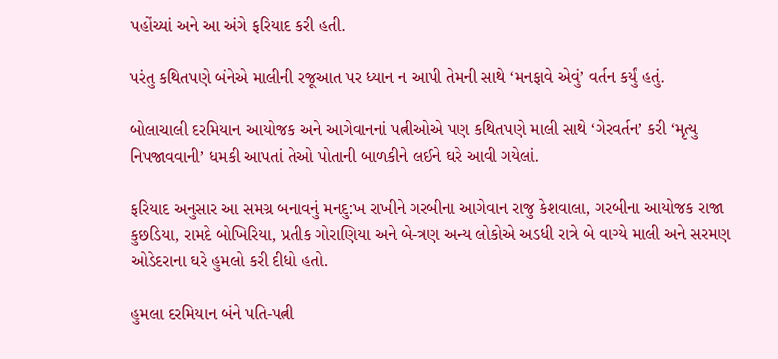પહોંચ્યાં અને આ અંગે ફરિયાદ કરી હતી.

પરંતુ કથિતપણે બંનેએ માલીની રજૂઆત પર ધ્યાન ન આપી તેમની સાથે ‘મનફાવે એવું’ વર્તન કર્યું હતું.

બોલાચાલી દરમિયાન આયોજક અને આગેવાનનાં પત્નીઓએ પણ કથિતપણે માલી સાથે ‘ગેરવર્તન’ કરી ‘મૃત્યુ નિપજાવવાની’ ધમકી આપતાં તેઓ પોતાની બાળકીને લઈને ઘરે આવી ગયેલાં.

ફરિયાદ અનુસાર આ સમગ્ર બનાવનું મનદુ:ખ રાખીને ગરબીના આગેવાન રાજુ કેશવાલા, ગરબીના આયોજક રાજા કુછડિયા, રામદે બોખિરિયા, પ્રતીક ગોરાણિયા અને બે-ત્રણ અન્ય લોકોએ અડધી રાત્રે બે વાગ્યે માલી અને સરમણ ઓડેદરાના ઘરે હુમલો કરી દીધો હતો.

હુમલા દરમિયાન બંને પતિ-પત્ની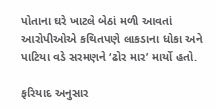પોતાના ઘરે ખાટલે બેઠાં મળી આવતાં આરોપીઓએ કથિતપણે લાકડાના ધોકા અને પાટિયા વડે સરમણને ‘ઢોર માર’ માર્યો હતો.

ફરિયાદ અનુસાર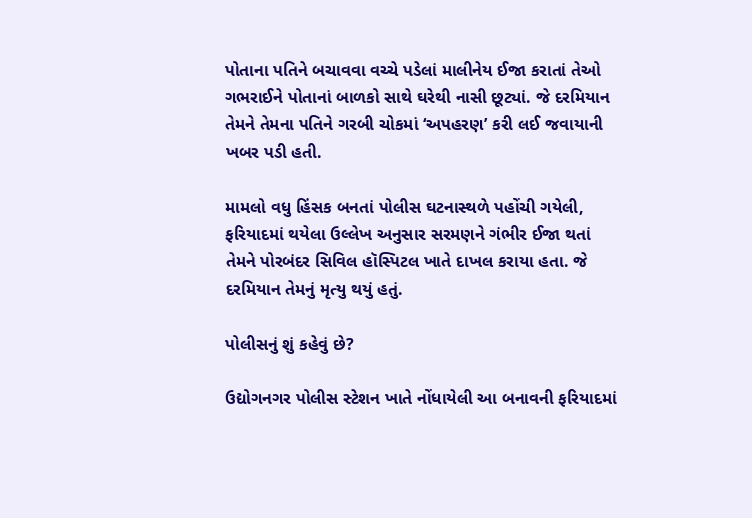પોતાના પતિને બચાવવા વચ્ચે પડેલાં માલીનેય ઈજા કરાતાં તેઓ ગભરાઈને પોતાનાં બાળકો સાથે ઘરેથી નાસી છૂટ્યાં. જે દરમિયાન તેમને તેમના પતિને ગરબી ચોકમાં ‘અપહરણ’ કરી લઈ જવાયાની ખબર પડી હતી.

મામલો વધુ હિંસક બનતાં પોલીસ ઘટનાસ્થળે પહોંચી ગયેલી, ફરિયાદમાં થયેલા ઉલ્લેખ અનુસાર સરમણને ગંભીર ઈજા થતાં તેમને પોરબંદર સિવિલ હૉસ્પિટલ ખાતે દાખલ કરાયા હતા. જે દરમિયાન તેમનું મૃત્યુ થયું હતું.

પોલીસનું શું કહેવું છે?

ઉદ્યોગનગર પોલીસ સ્ટેશન ખાતે નોંધાયેલી આ બનાવની ફરિયાદમાં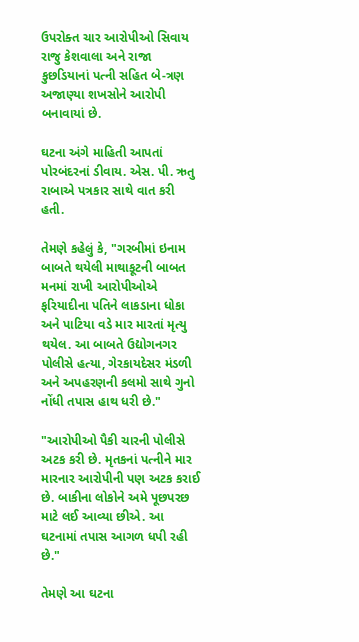ઉપરોક્ત ચાર આરોપીઓ સિવાય રાજુ કેશવાલા અને રાજા કુછડિયાનાં પત્ની સહિત બે-ત્રણ અજાણ્યા શખસોને આરોપી બનાવાયાં છે.

ઘટના અંગે માહિતી આપતાં પોરબંદરનાં ડીવાય. એસ. પી. ઋતુ રાબાએ પત્રકાર સાથે વાત કરી હતી.

તેમણે કહેલું કે, "ગરબીમાં ઇનામ બાબતે થયેલી માથાકૂટની બાબત મનમાં રાખી આરોપીઓએ ફરિયાદીના પતિને લાકડાના ધોકા અને પાટિયા વડે માર મારતાં મૃત્યુ થયેલ. આ બાબતે ઉદ્યોગનગર પોલીસે હત્યા, ગેરકાયદેસર મંડળી અને અપહરણની કલમો સાથે ગુનો નોંધી તપાસ હાથ ધરી છે."

"આરોપીઓ પૈકી ચારની પોલીસે અટક કરી છે. મૃતકનાં પત્નીને માર મારનાર આરોપીની પણ અટક કરાઈ છે. બાકીના લોકોને અમે પૂછપરછ માટે લઈ આવ્યા છીએ. આ ઘટનામાં તપાસ આગળ ધપી રહી છે."

તેમણે આ ઘટના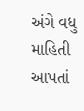અંગે વધુ માહિતી આપતાં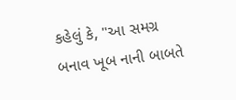કહેલું કે, "આ સમગ્ર બનાવ ખૂબ નાની બાબતે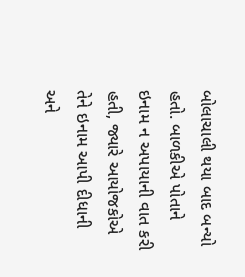બોલાચાલી થયા બાદ બન્યો હતો. બાળકીએ પોતાને ઇનામ ન અપાયાની વાત કરી હતી, જ્યારે આયોજકોએ તેને ઇનામ આપી દીધાની અને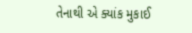તેનાથી એ ક્યાંક મુકાઈ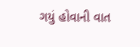ગયું હોવાની વાત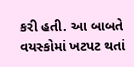કરી હતી. આ બાબતે વયસ્કોમાં ખટપટ થતાં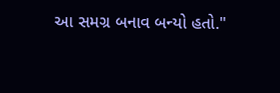આ સમગ્ર બનાવ બન્યો હતો."